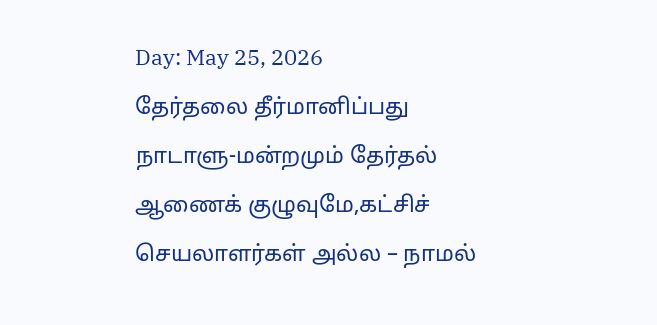Day: May 25, 2026
தேர்தலை தீர்மானிப்பது நாடாளு-மன்றமும் தேர்தல் ஆணைக் குழுவுமே,கட்சிச் செயலாளர்கள் அல்ல – நாமல்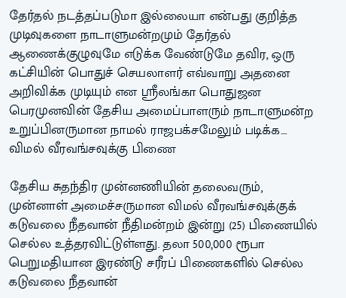தேர்தல் நடத்தப்படுமா இல்லையா என்பது குறித்த முடிவுகளை நாடாளுமன்றமும் தேர்தல் ஆணைக்குழுவுமே எடுக்க வேண்டுமே தவிர, ஒரு கட்சியின் பொதுச் செயலாளர் எவ்வாறு அதனை அறிவிக்க முடியும் என ஸ்ரீலங்கா பொதுஜன பெரமுனவின் தேசிய அமைப்பாளரும் நாடாளுமன்ற உறுப்பினருமான நாமல் ராஜபக்சமேலும் படிக்க...
விமல் வீரவங்சவுக்கு பிணை

தேசிய சுதந்திர முன்னணியின் தலைவரும், முன்னாள் அமைச்சருமான விமல் வீரவங்சவுக்குக் கடுவலை நீதவான் நீதிமன்றம் இன்று (25) பிணையில் செல்ல உத்தரவிட்டுள்ளது. தலா 500,000 ரூபா பெறுமதியான இரண்டு சரீரப் பிணைகளில் செல்ல கடுவலை நீதவான்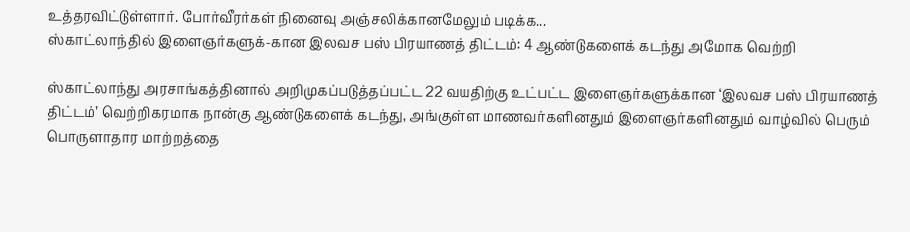உத்தரவிட்டுள்ளார். போர்வீரர்கள் நினைவு அஞ்சலிக்கானமேலும் படிக்க...
ஸ்காட்லாந்தில் இளைஞர்களுக்-கான இலவச பஸ் பிரயாணத் திட்டம்: 4 ஆண்டுகளைக் கடந்து அமோக வெற்றி

ஸ்காட்லாந்து அரசாங்கத்தினால் அறிமுகப்படுத்தப்பட்ட 22 வயதிற்கு உட்பட்ட இளைஞர்களுக்கான ‘இலவச பஸ் பிரயாணத் திட்டம்’ வெற்றிகரமாக நான்கு ஆண்டுகளைக் கடந்து, அங்குள்ள மாணவர்களினதும் இளைஞர்களினதும் வாழ்வில் பெரும் பொருளாதார மாற்றத்தை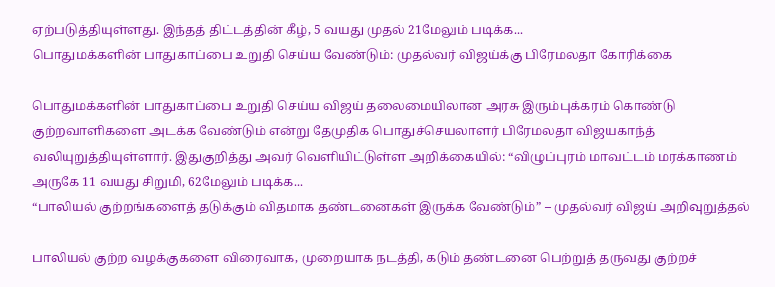ஏற்படுத்தியுள்ளது. இந்தத் திட்டத்தின் கீழ், 5 வயது முதல் 21மேலும் படிக்க...
பொதுமக்களின் பாதுகாப்பை உறுதி செய்ய வேண்டும்: முதல்வர் விஜய்க்கு பிரேமலதா கோரிக்கை

பொதுமக்களின் பாதுகாப்பை உறுதி செய்ய விஜய் தலைமையிலான அரசு இரும்புக்கரம் கொண்டு குற்றவாளிகளை அடக்க வேண்டும் என்று தேமுதிக பொதுச்செயலாளர் பிரேமலதா விஜயகாந்த் வலியுறுத்தியுள்ளார். இதுகுறித்து அவர் வெளியிட்டுள்ள அறிக்கையில்: “விழுப்புரம் மாவட்டம் மரக்காணம் அருகே 11 வயது சிறுமி, 62மேலும் படிக்க...
“பாலியல் குற்றங்களைத் தடுக்கும் விதமாக தண்டனைகள் இருக்க வேண்டும்” – முதல்வர் விஜய் அறிவுறுத்தல்

பாலியல் குற்ற வழக்குகளை விரைவாக, முறையாக நடத்தி, கடும் தண்டனை பெற்றுத் தருவது குற்றச்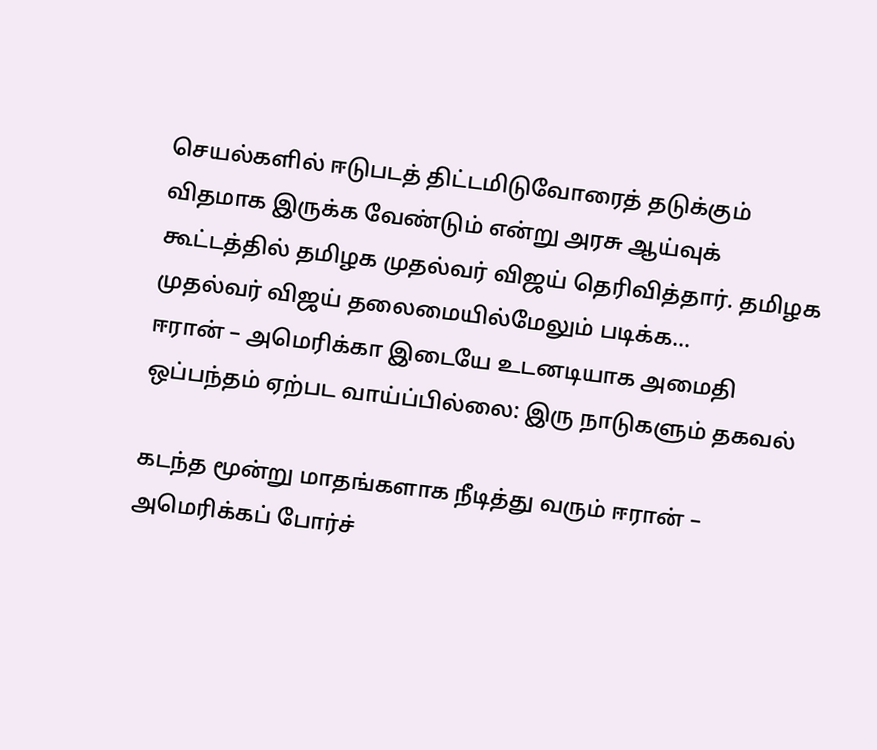செயல்களில் ஈடுபடத் திட்டமிடுவோரைத் தடுக்கும் விதமாக இருக்க வேண்டும் என்று அரசு ஆய்வுக் கூட்டத்தில் தமிழக முதல்வர் விஜய் தெரிவித்தார். தமிழக முதல்வர் விஜய் தலைமையில்மேலும் படிக்க...
ஈரான் – அமெரிக்கா இடையே உடனடியாக அமைதி ஒப்பந்தம் ஏற்பட வாய்ப்பில்லை: இரு நாடுகளும் தகவல்

கடந்த மூன்று மாதங்களாக நீடித்து வரும் ஈரான் – அமெரிக்கப் போர்ச்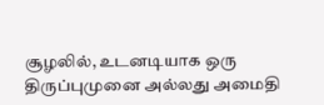சூழலில், உடனடியாக ஒரு திருப்புமுனை அல்லது அமைதி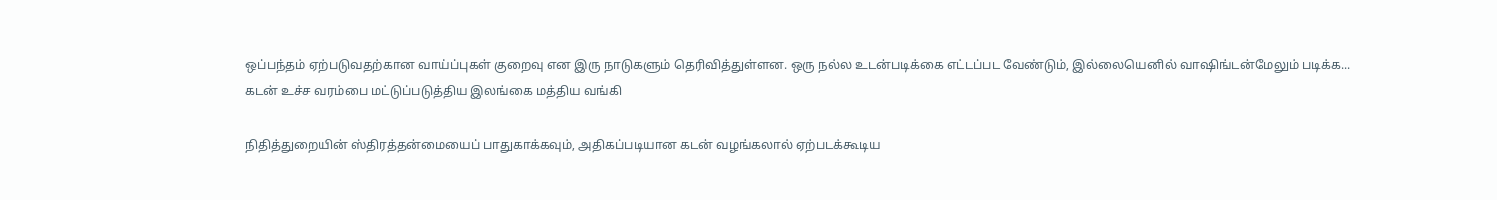ஒப்பந்தம் ஏற்படுவதற்கான வாய்ப்புகள் குறைவு என இரு நாடுகளும் தெரிவித்துள்ளன. ஒரு நல்ல உடன்படிக்கை எட்டப்பட வேண்டும், இல்லையெனில் வாஷிங்டன்மேலும் படிக்க...
கடன் உச்ச வரம்பை மட்டுப்படுத்திய இலங்கை மத்திய வங்கி

நிதித்துறையின் ஸ்திரத்தன்மையைப் பாதுகாக்கவும், அதிகப்படியான கடன் வழங்கலால் ஏற்படக்கூடிய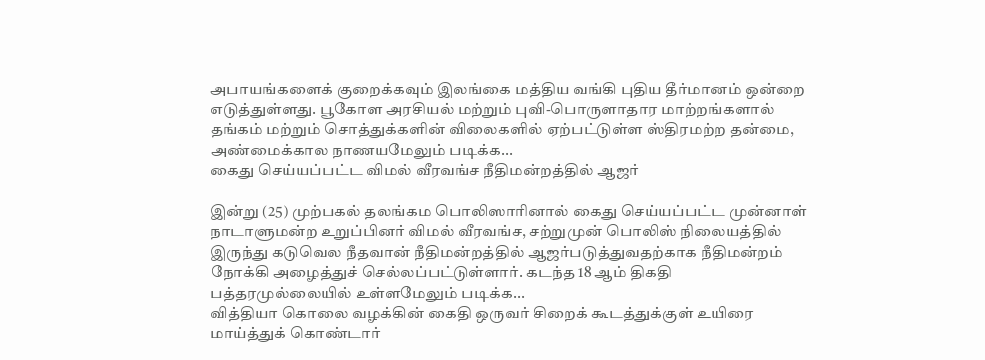அபாயங்களைக் குறைக்கவும் இலங்கை மத்திய வங்கி புதிய தீர்மானம் ஒன்றை எடுத்துள்ளது. பூகோள அரசியல் மற்றும் புவி-பொருளாதார மாற்றங்களால் தங்கம் மற்றும் சொத்துக்களின் விலைகளில் ஏற்பட்டுள்ள ஸ்திரமற்ற தன்மை, அண்மைக்கால நாணயமேலும் படிக்க...
கைது செய்யப்பட்ட விமல் வீரவங்ச நீதிமன்றத்தில் ஆஜர்

இன்று (25) முற்பகல் தலங்கம பொலிஸாரினால் கைது செய்யப்பட்ட முன்னாள் நாடாளுமன்ற உறுப்பினர் விமல் வீரவங்ச, சற்றுமுன் பொலிஸ் நிலையத்தில் இருந்து கடுவெல நீதவான் நீதிமன்றத்தில் ஆஜர்படுத்துவதற்காக நீதிமன்றம் நோக்கி அழைத்துச் செல்லப்பட்டுள்ளார். கடந்த 18 ஆம் திகதி பத்தரமுல்லையில் உள்ளமேலும் படிக்க...
வித்தியா கொலை வழக்கின் கைதி ஒருவர் சிறைக் கூடத்துக்குள் உயிரை மாய்த்துக் கொண்டார்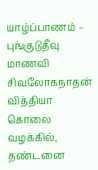யாழ்ப்பாணம் – புங்குடுதீவு மாணவி சிவலோகநாதன் வித்தியா கொலை வழக்கில், தண்டனை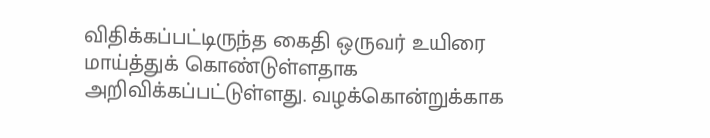விதிக்கப்பட்டிருந்த கைதி ஒருவர் உயிரை மாய்த்துக் கொண்டுள்ளதாக அறிவிக்கப்பட்டுள்ளது. வழக்கொன்றுக்காக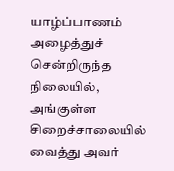யாழ்ப்பாணம் அழைத்துச் சென்றிருந்த நிலையில், அங்குள்ள சிறைச்சாலையில் வைத்து அவர்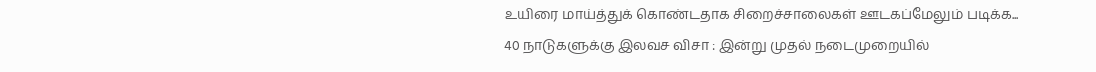உயிரை மாய்த்துக் கொண்டதாக சிறைச்சாலைகள் ஊடகப்மேலும் படிக்க...
40 நாடுகளுக்கு இலவச விசா : இன்று முதல் நடைமுறையில்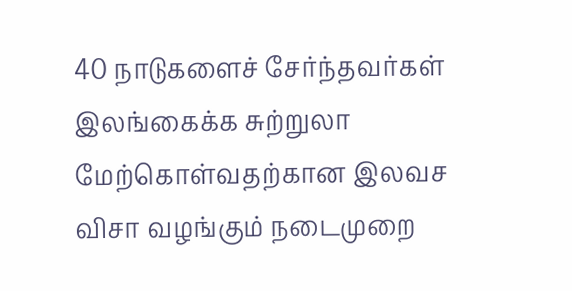40 நாடுகளைச் சேர்ந்தவர்கள் இலங்கைக்க சுற்றுலா மேற்கொள்வதற்கான இலவச விசா வழங்கும் நடைமுறை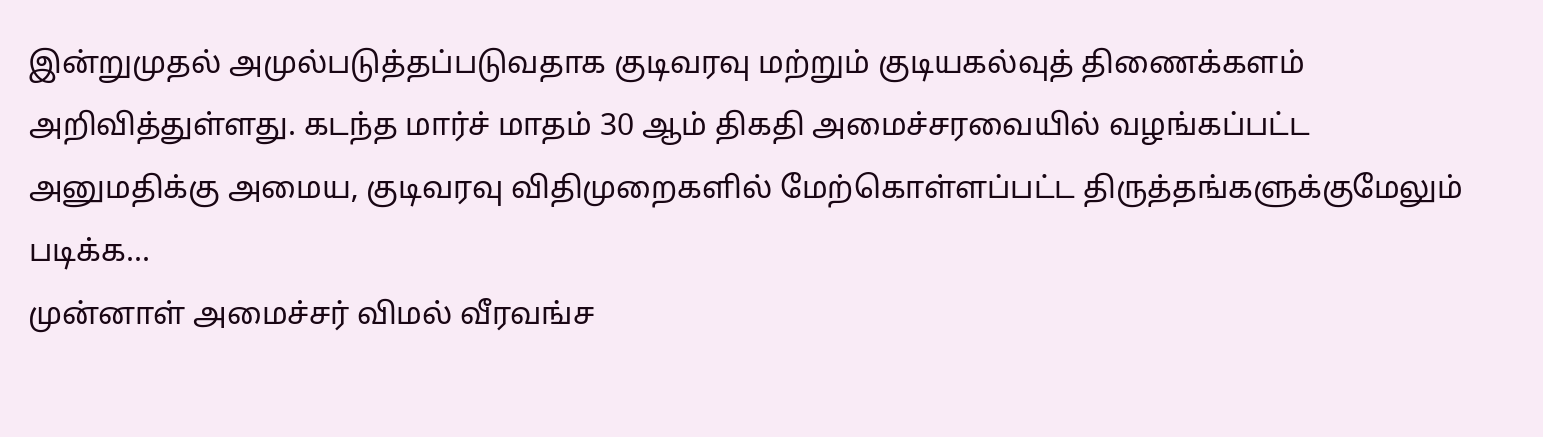இன்றுமுதல் அமுல்படுத்தப்படுவதாக குடிவரவு மற்றும் குடியகல்வுத் திணைக்களம் அறிவித்துள்ளது. கடந்த மார்ச் மாதம் 30 ஆம் திகதி அமைச்சரவையில் வழங்கப்பட்ட அனுமதிக்கு அமைய, குடிவரவு விதிமுறைகளில் மேற்கொள்ளப்பட்ட திருத்தங்களுக்குமேலும் படிக்க...
முன்னாள் அமைச்சர் விமல் வீரவங்ச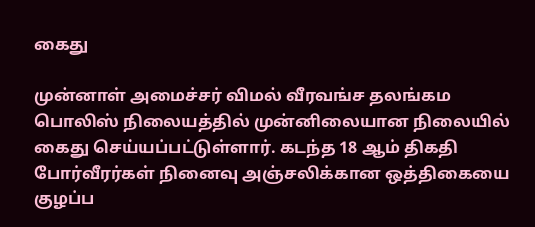கைது

முன்னாள் அமைச்சர் விமல் வீரவங்ச தலங்கம பொலிஸ் நிலையத்தில் முன்னிலையான நிலையில் கைது செய்யப்பட்டுள்ளார். கடந்த 18 ஆம் திகதி போர்வீரர்கள் நினைவு அஞ்சலிக்கான ஒத்திகையை குழப்ப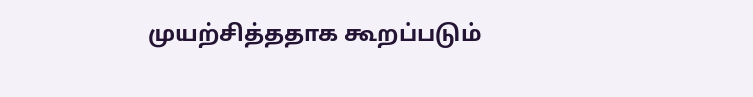முயற்சித்ததாக கூறப்படும்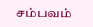சம்பவம்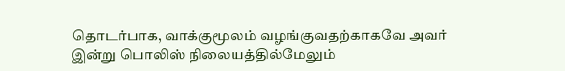தொடர்பாக, வாக்குமூலம் வழங்குவதற்காகவே அவர் இன்று பொலிஸ் நிலையத்தில்மேலும்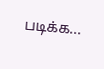படிக்க...